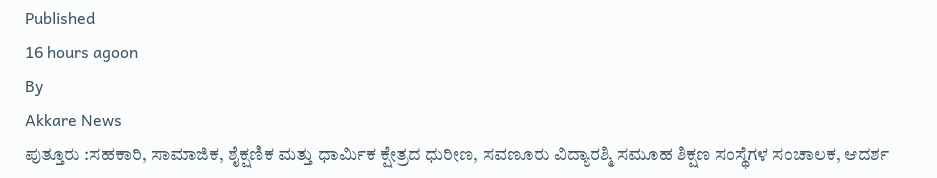Published
16 hours agoon
By
Akkare News
ಪುತ್ತೂರು :ಸಹಕಾರಿ, ಸಾಮಾಜಿಕ, ಶೈಕ್ಷಣಿಕ ಮತ್ತು ಧಾರ್ಮಿಕ ಕ್ಷೇತ್ರದ ಧುರೀಣ, ಸವಣೂರು ವಿದ್ಯಾರಶ್ಮಿ ಸಮೂಹ ಶಿಕ್ಷಣ ಸಂಸ್ಥೆಗಳ ಸಂಚಾಲಕ, ಆದರ್ಶ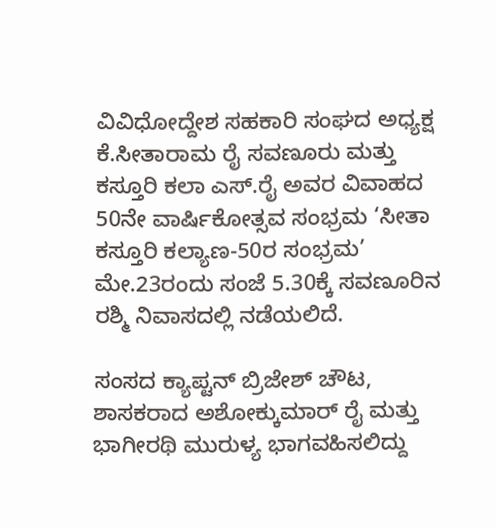ವಿವಿಧೋದ್ದೇಶ ಸಹಕಾರಿ ಸಂಘದ ಅಧ್ಯಕ್ಷ ಕೆ.ಸೀತಾರಾಮ ರೈ ಸವಣೂರು ಮತ್ತು ಕಸ್ತೂರಿ ಕಲಾ ಎಸ್.ರೈ ಅವರ ವಿವಾಹದ 50ನೇ ವಾರ್ಷಿಕೋತ್ಸವ ಸಂಭ್ರಮ ‘ಸೀತಾ ಕಸ್ತೂರಿ ಕಲ್ಯಾಣ-50ರ ಸಂಭ್ರಮ’ ಮೇ.23ರಂದು ಸಂಜೆ 5.30ಕ್ಕೆ ಸವಣೂರಿನ ರಶ್ಮಿ ನಿವಾಸದಲ್ಲಿ ನಡೆಯಲಿದೆ.

ಸಂಸದ ಕ್ಯಾಪ್ಟನ್ ಬ್ರಿಜೇಶ್ ಚೌಟ, ಶಾಸಕರಾದ ಅಶೋಕ್ಕುಮಾರ್ ರೈ ಮತ್ತು ಭಾಗೀರಥಿ ಮುರುಳ್ಯ ಭಾಗವಹಿಸಲಿದ್ದು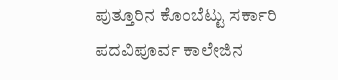ಪುತ್ತೂರಿನ ಕೊಂಬೆಟ್ಟು ಸರ್ಕಾರಿ ಪದವಿಪೂರ್ವ ಕಾಲೇಜಿನ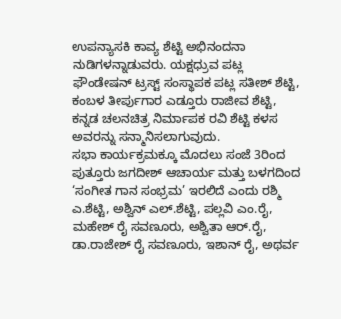ಉಪನ್ಯಾಸಕಿ ಕಾವ್ಯ ಶೆಟ್ಟಿ ಅಭಿನಂದನಾ ನುಡಿಗಳನ್ನಾಡುವರು. ಯಕ್ಷಧ್ರುವ ಪಟ್ಲ ಫೌಂಡೇಷನ್ ಟ್ರಸ್ಟ್ ಸಂಸ್ಥಾಪಕ ಪಟ್ಲ ಸತೀಶ್ ಶೆಟ್ಟಿ, ಕಂಬಳ ತೀರ್ಪುಗಾರ ಎಡ್ತೂರು ರಾಜೀವ ಶೆಟ್ಟಿ, ಕನ್ನಡ ಚಲನಚಿತ್ರ ನಿರ್ಮಾಪಕ ರವಿ ಶೆಟ್ಟಿ ಕಳಸ ಅವರನ್ನು ಸನ್ಮಾನಿಸಲಾಗುವುದು.
ಸಭಾ ಕಾರ್ಯಕ್ರಮಕ್ಕೂ ಮೊದಲು ಸಂಜೆ 3ರಿಂದ ಪುತ್ತೂರು ಜಗದೀಶ್ ಆಚಾರ್ಯ ಮತ್ತು ಬಳಗದಿಂದ ‘ಸಂಗೀತ ಗಾನ ಸಂಭ್ರಮ’ ಇರಲಿದೆ ಎಂದು ರಶ್ಮಿ ಎ.ಶೆಟ್ಟಿ, ಅಶ್ವಿನ್ ಎಲ್.ಶೆಟ್ಟಿ, ಪಲ್ಲವಿ ಎಂ.ರೈ, ಮಹೇಶ್ ರೈ ಸವಣೂರು, ಅಶ್ವಿತಾ ಆರ್.ರೈ, ಡಾ.ರಾಜೇಶ್ ರೈ ಸವಣೂರು, ಇಶಾನ್ ರೈ, ಅಥರ್ವ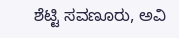ಶೆಟ್ಟಿ ಸವಣೂರು, ಅವಿ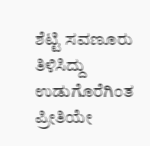ಶೆಟ್ಟಿ ಸವಣೂರು ತಿಳಿಸಿದ್ದು ಉಡುಗೊರೆಗಿಂತ ಪ್ರೀತಿಯೇ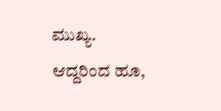ಮುಖ್ಯ. ಆದ್ದರಿಂದ ಹೂ,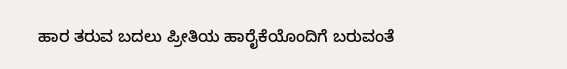ಹಾರ ತರುವ ಬದಲು ಪ್ರೀತಿಯ ಹಾರೈಕೆಯೊಂದಿಗೆ ಬರುವಂತೆ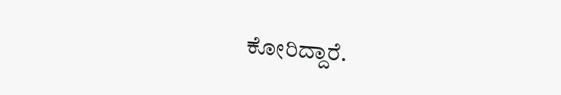ಕೋರಿದ್ದಾರೆ.